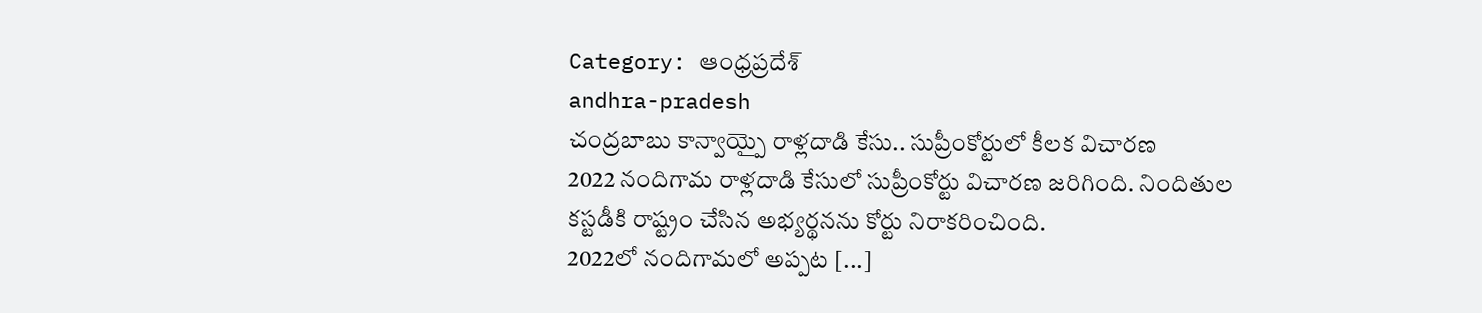Category: ఆంధ్రప్రదేశ్
andhra-pradesh
చంద్రబాబు కాన్వాయ్పై రాళ్లదాడి కేసు.. సుప్రీంకోర్టులో కీలక విచారణ
2022 నందిగామ రాళ్లదాడి కేసులో సుప్రీంకోర్టు విచారణ జరిగింది. నిందితుల కస్టడీకి రాష్ట్రం చేసిన అభ్యర్థనను కోర్టు నిరాకరించింది.
2022లో నందిగామలో అప్పట [...]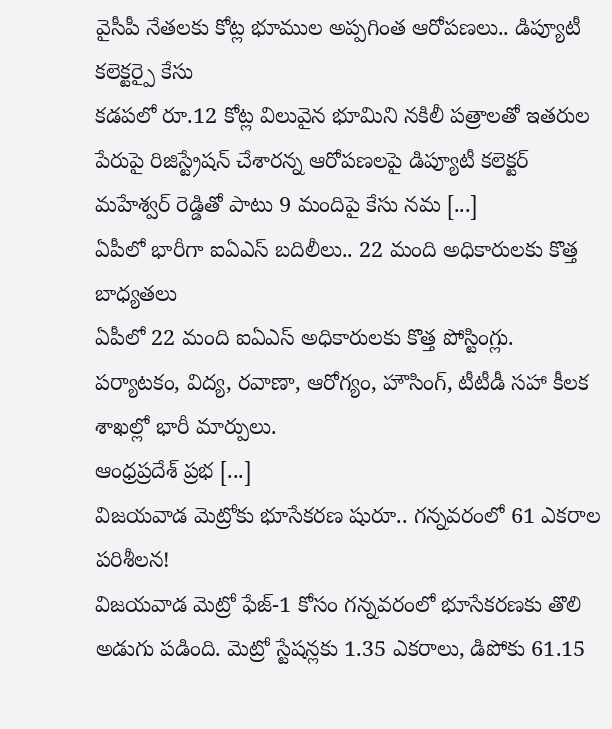వైసీపీ నేతలకు కోట్ల భూముల అప్పగింత ఆరోపణలు.. డిప్యూటీ కలెక్టర్పై కేసు
కడపలో రూ.12 కోట్ల విలువైన భూమిని నకిలీ పత్రాలతో ఇతరుల పేరుపై రిజిస్ట్రేషన్ చేశారన్న ఆరోపణలపై డిప్యూటీ కలెక్టర్ మహేశ్వర్ రెడ్డితో పాటు 9 మందిపై కేసు నమ [...]
ఏపీలో భారీగా ఐఏఎస్ బదిలీలు.. 22 మంది అధికారులకు కొత్త బాధ్యతలు
ఏపీలో 22 మంది ఐఏఎస్ అధికారులకు కొత్త పోస్టింగ్లు. పర్యాటకం, విద్య, రవాణా, ఆరోగ్యం, హౌసింగ్, టీటీడీ సహా కీలక శాఖల్లో భారీ మార్పులు.
ఆంధ్రప్రదేశ్ ప్రభ [...]
విజయవాడ మెట్రోకు భూసేకరణ షురూ.. గన్నవరంలో 61 ఎకరాల పరిశీలన!
విజయవాడ మెట్రో ఫేజ్-1 కోసం గన్నవరంలో భూసేకరణకు తొలి అడుగు పడింది. మెట్రో స్టేషన్లకు 1.35 ఎకరాలు, డిపోకు 61.15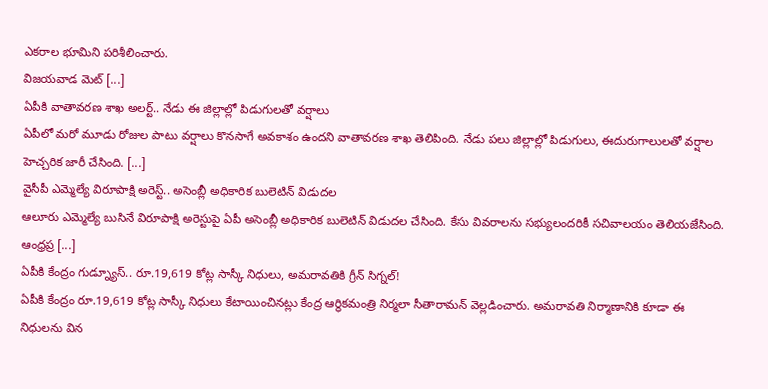ఎకరాల భూమిని పరిశీలించారు.
విజయవాడ మెట్ [...]
ఏపీకి వాతావరణ శాఖ అలర్ట్.. నేడు ఈ జిల్లాల్లో పిడుగులతో వర్షాలు
ఏపీలో మరో మూడు రోజుల పాటు వర్షాలు కొనసాగే అవకాశం ఉందని వాతావరణ శాఖ తెలిపింది. నేడు పలు జిల్లాల్లో పిడుగులు, ఈదురుగాలులతో వర్షాల హెచ్చరిక జారీ చేసింది. [...]
వైసీపీ ఎమ్మెల్యే విరూపాక్షి అరెస్ట్.. అసెంబ్లీ అధికారిక బులెటిన్ విడుదల
ఆలూరు ఎమ్మెల్యే బుసినే విరూపాక్షి అరెస్టుపై ఏపీ అసెంబ్లీ అధికారిక బులెటిన్ విడుదల చేసింది. కేసు వివరాలను సభ్యులందరికీ సచివాలయం తెలియజేసింది.
ఆంధ్రప్ర [...]
ఏపీకి కేంద్రం గుడ్న్యూస్.. రూ.19,619 కోట్ల సాస్కీ నిధులు, అమరావతికి గ్రీన్ సిగ్నల్!
ఏపీకి కేంద్రం రూ.19,619 కోట్ల సాస్కీ నిధులు కేటాయించినట్లు కేంద్ర ఆర్థికమంత్రి నిర్మలా సీతారామన్ వెల్లడించారు. అమరావతి నిర్మాణానికి కూడా ఈ నిధులను విన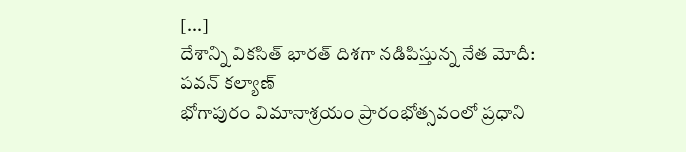[...]
దేశాన్ని వికసిత్ భారత్ దిశగా నడిపిస్తున్న నేత మోదీ: పవన్ కల్యాణ్
భోగాపురం విమానాశ్రయం ప్రారంభోత్సవంలో ప్రధాని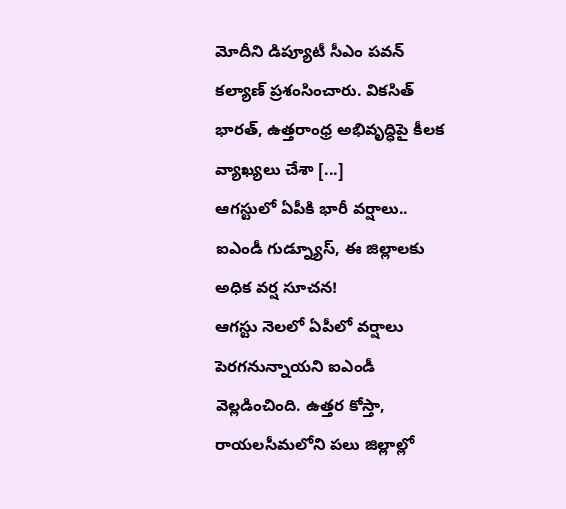మోదీని డిప్యూటీ సీఎం పవన్ కల్యాణ్ ప్రశంసించారు. వికసిత్ భారత్, ఉత్తరాంధ్ర అభివృద్ధిపై కీలక వ్యాఖ్యలు చేశా [...]
ఆగస్టులో ఏపీకి భారీ వర్షాలు.. ఐఎండీ గుడ్న్యూస్, ఈ జిల్లాలకు అధిక వర్ష సూచన!
ఆగస్టు నెలలో ఏపీలో వర్షాలు పెరగనున్నాయని ఐఎండీ వెల్లడించింది. ఉత్తర కోస్తా, రాయలసీమలోని పలు జిల్లాల్లో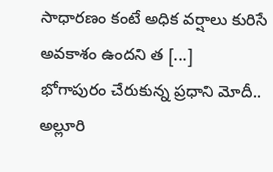సాధారణం కంటే అధిక వర్షాలు కురిసే అవకాశం ఉందని త [...]
భోగాపురం చేరుకున్న ప్రధాని మోదీ.. అల్లూరి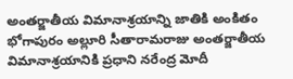అంతర్జాతీయ విమానాశ్రయాన్ని జాతికి అంకితం
భోగాపురం అల్లూరి సీతారామరాజు అంతర్జాతీయ విమానాశ్రయానికి ప్రధాని నరేంద్ర మోదీ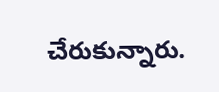చేరుకున్నారు.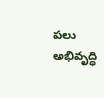పలు అభివృద్ధి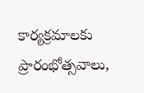కార్యక్రమాలకు ప్రారంభోత్సవాలు,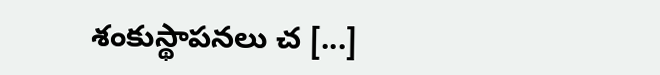శంకుస్థాపనలు చ [...]